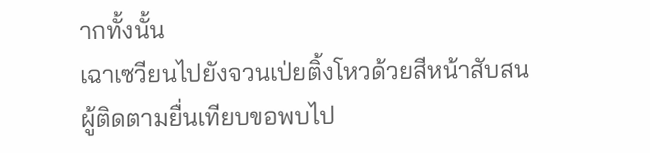ากทั้งนั้น
เฉาเซวียนไปยังจวนเป่ยติ้งโหวด้วยสีหน้าสับสน
ผู้ติดตามยื่นเทียบขอพบไป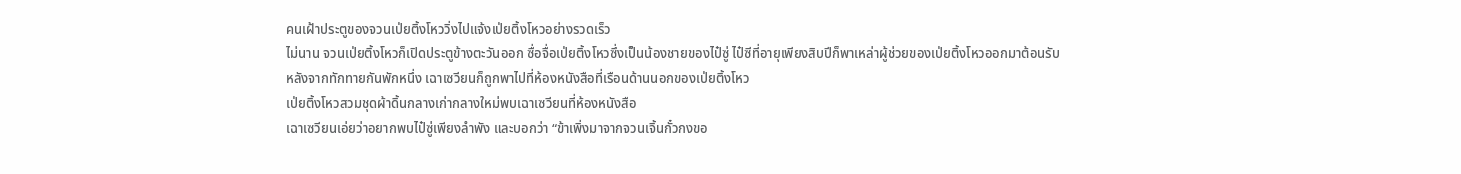คนเฝ้าประตูของจวนเป่ยติ้งโหววิ่งไปแจ้งเป่ยติ้งโหวอย่างรวดเร็ว
ไม่นาน จวนเป่ยติ้งโหวก็เปิดประตูข้างตะวันออก ซื่อจื่อเป่ยติ้งโหวซึ่งเป็นน้องชายของไป๋ซู่ ไป๋ซีที่อายุเพียงสิบปีก็พาเหล่าผู้ช่วยของเป่ยติ้งโหวออกมาต้อนรับ
หลังจากทักทายกันพักหนึ่ง เฉาเซวียนก็ถูกพาไปที่ห้องหนังสือที่เรือนด้านนอกของเป่ยติ้งโหว
เป่ยติ้งโหวสวมชุดผ้าดิ้นกลางเก่ากลางใหม่พบเฉาเซวียนที่ห้องหนังสือ
เฉาเซวียนเอ่ยว่าอยากพบไป๋ซู่เพียงลำพัง และบอกว่า “ข้าเพิ่งมาจากจวนเจิ้นกั๋วกงขอ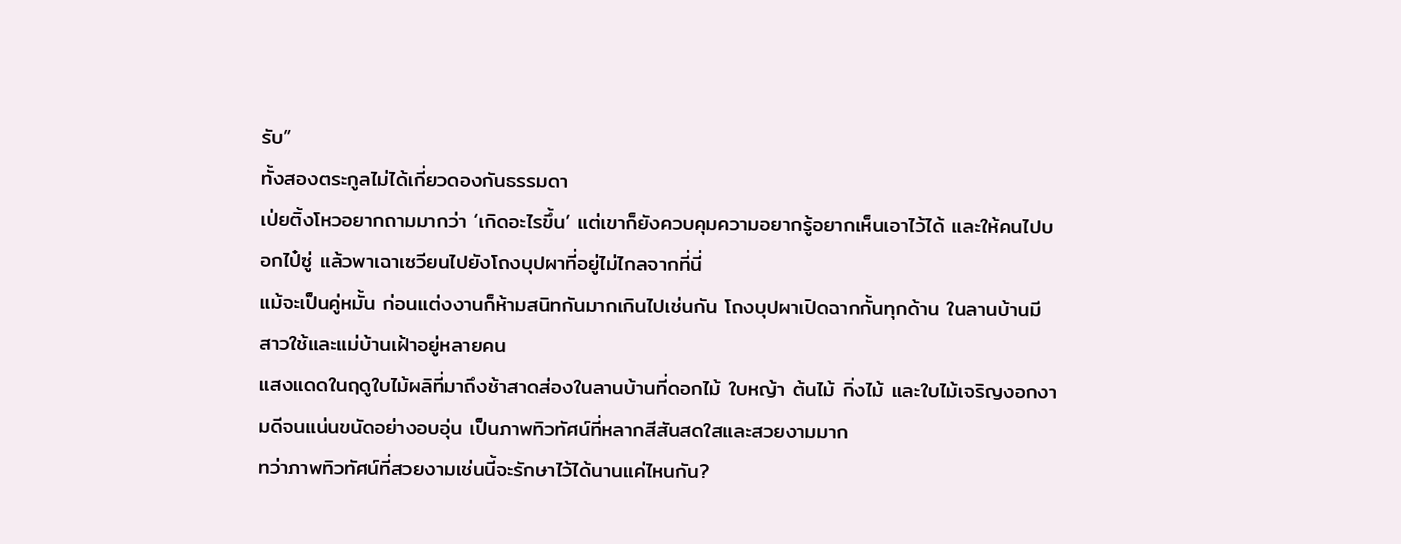รับ”
ทั้งสองตระกูลไม่ได้เกี่ยวดองกันธรรมดา
เป่ยติ้งโหวอยากถามมากว่า ‘เกิดอะไรขึ้น’ แต่เขาก็ยังควบคุมความอยากรู้อยากเห็นเอาไว้ได้ และให้คนไปบอกไป๋ซู่ แล้วพาเฉาเซวียนไปยังโถงบุปผาที่อยู่ไม่ไกลจากที่นี่
แม้จะเป็นคู่หมั้น ก่อนแต่งงานก็ห้ามสนิทกันมากเกินไปเช่นกัน โถงบุปผาเปิดฉากกั้นทุกด้าน ในลานบ้านมีสาวใช้และแม่บ้านเฝ้าอยู่หลายคน
แสงแดดในฤดูใบไม้ผลิที่มาถึงช้าสาดส่องในลานบ้านที่ดอกไม้ ใบหญ้า ต้นไม้ กิ่งไม้ และใบไม้เจริญงอกงามดีจนแน่นขนัดอย่างอบอุ่น เป็นภาพทิวทัศน์ที่หลากสีสันสดใสและสวยงามมาก
ทว่าภาพทิวทัศน์ที่สวยงามเช่นนี้จะรักษาไว้ได้นานแค่ไหนกัน?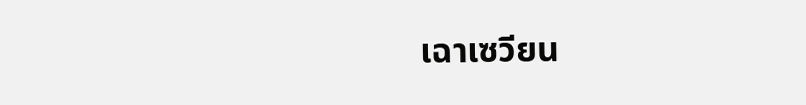เฉาเซวียน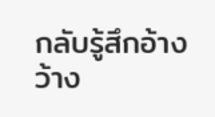กลับรู้สึกอ้างว้าง